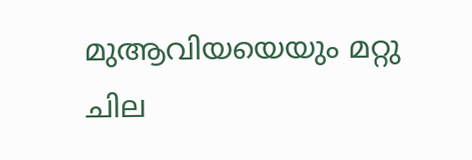മുആവിയയെയും മറ്റു ചില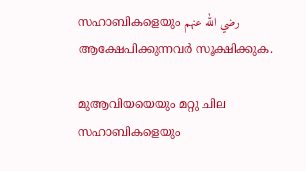സഹാബികളെയും رضي الله عنهم ആക്ഷേപിക്കുന്നവർ സൂക്ഷിക്കുക.

മുആവിയയെയും മറ്റു ചില സഹാബികളെയും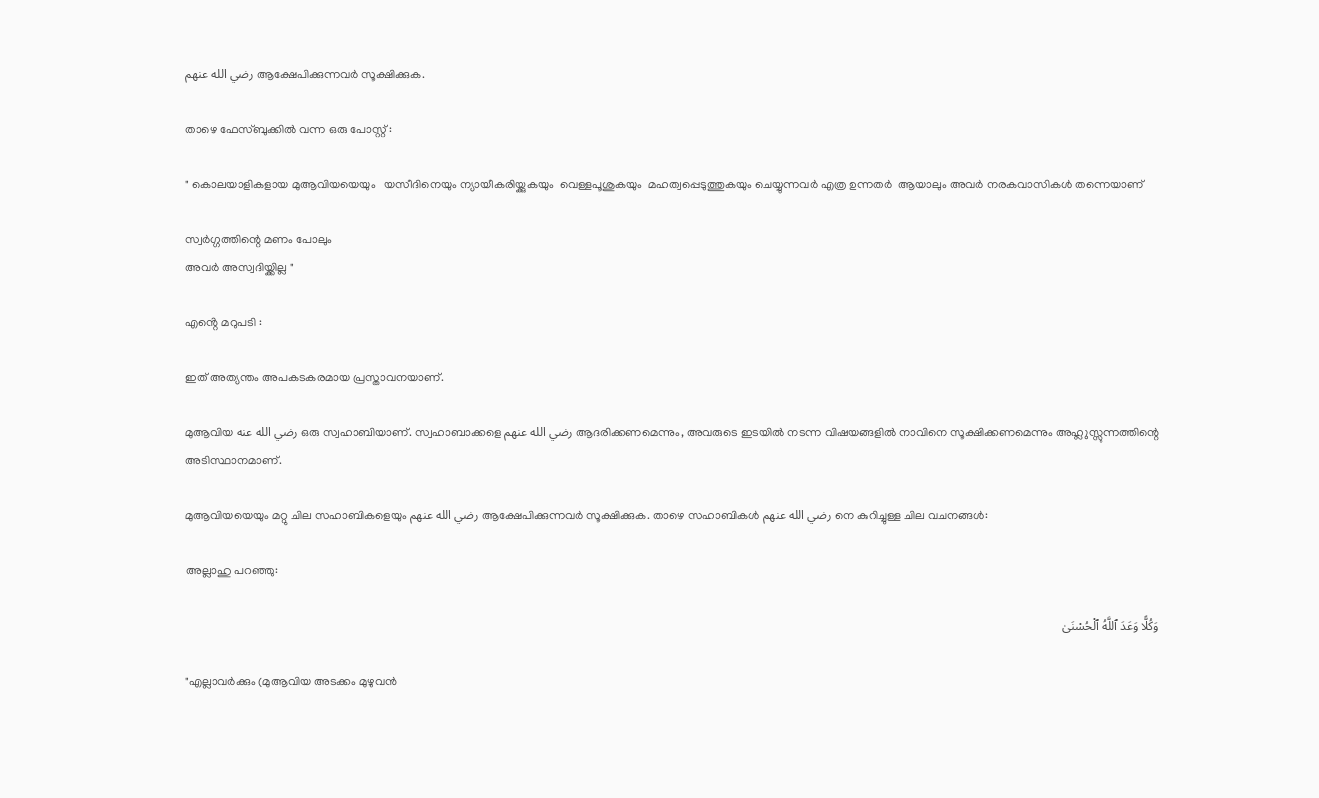رضي الله عنهم ആക്ഷേപിക്കുന്നവർ സൂക്ഷിക്കുക.

താഴെ ഫേസ്ബുക്കിൽ വന്ന ഒരു പോസ്റ്റ് :

" കൊലയാളികളായ മുആവിയയെയും   യസീദിനെയും ന്യായീകരിയ്ക്കുകയും  വെള്ളപൂശുകയും  മഹത്വപ്പെടുത്തുകയും ചെയ്യുന്നവർ എത്ര ഉന്നതർ  ആയാലും അവർ നരകവാസികൾ തന്നെയാണ്

സ്വർഗ്ഗത്തിന്റെ മണം പോലും
അവർ അസ്വദിയ്ക്കില്ല "

എൻ്റെ മറുപടി :

ഇത് അത്യന്തം അപകടകരമായ പ്രസ്താവനയാണ്.

മുആവിയ رضي الله عنه ഒരു സ്വഹാബിയാണ്. സ്വഹാബാക്കളെ رضي الله عنهم ആദരിക്കണമെന്നും, അവരുടെ ഇടയിൽ നടന്ന വിഷയങ്ങളിൽ നാവിനെ സൂക്ഷിക്കണമെന്നും അഹ്ലുസ്സുന്നത്തിന്റെ അടിസ്ഥാനമാണ്.

മുആവിയയെയും മറ്റു ചില സഹാബികളെയും رضي الله عنهم ആക്ഷേപിക്കുന്നവർ സൂക്ഷിക്കുക. താഴെ സഹാബികൾ رضي الله عنهم നെ കുറിച്ചുള്ള ചില വചനങ്ങൾ:

അല്ലാഹു പറഞ്ഞു:

وَكُلًّا وَعَدَ ٱللَّهُ ٱلْحُسْنَىٰ

"എല്ലാവർക്കും (മുആവിയ അടക്കം മുഴുവൻ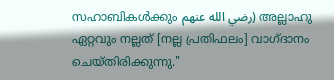സഹാബികൾക്കും رضي الله عنهم) അല്ലാഹു ഏറ്റവും നല്ലത് [നല്ല പ്രതിഫലം] വാഗ്ദാനം ചെയ്തിരിക്കുന്നു."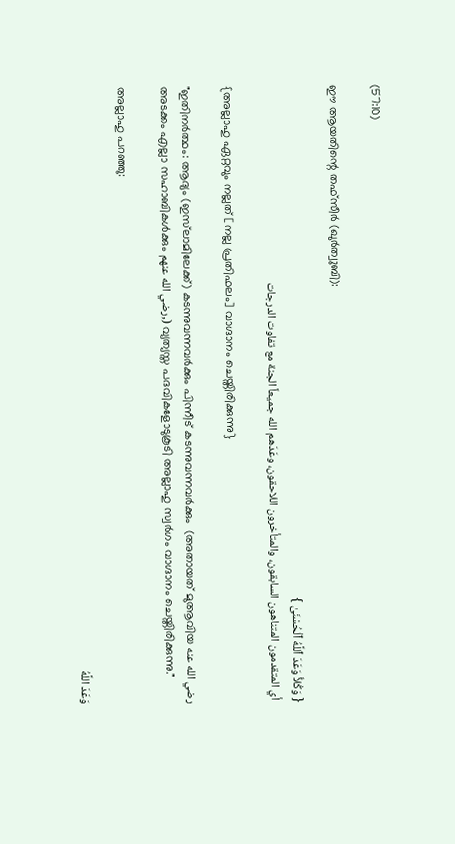(57:10)

ഈ ആയതിന്റെ തഫ്സീർ (ഖുർത്വുബി):

{ وَكُلاًّ وَعَدَ ٱللَّهُ ٱلْحُسْنَىٰ }
 أي المتقدمون المتناهون السابقون، والمتأخرون اللاحقون، وعَدَهم الله جميعاً الجنة مع تفاوت الدرجات

{അല്ലാഹു ഏറ്റവും നല്ലത് [നല്ല പ്രതിഫലം] വാഗ്ദാനം ചെയ്തിരിക്കുന്നു}

"ഇതിനർത്ഥം: ആദ്യം (ഇസ്‌ലാമിലേക്ക്) കടന്നുവന്നവർക്കും പിന്നീട് കടന്നുവന്നവർക്കും  (അതായത് മുആവിയ رضي الله عنه അടക്കം എല്ലാ സഹാബികൾക്കും رضي الله عنهم,) വ്യത്യസ്ത പദവികളോടുകൂടി അല്ലാഹു സ്വർഗം വാഗ്ദാനം ചെയ്തിരിക്കുന്നു."

അല്ലാഹു പറഞ്ഞു:

وَعَدَ اللَّهُ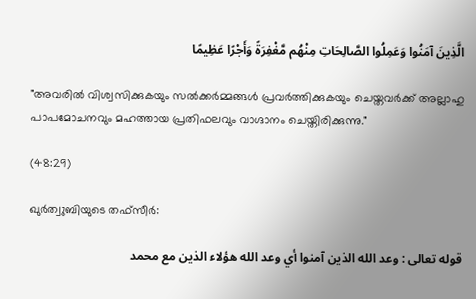الَّذِينَ آمَنُوا وَعَمِلُوا الصَّالِحَاتِ مِنْهُم مَّغْفِرَةً وَأَجْرًا عَظِيمًا

"അവരിൽ വിശ്വസിക്കുകയും സൽക്കർമ്മങ്ങൾ പ്രവർത്തിക്കുകയും ചെയ്തവർക്ക് അല്ലാഹു പാപമോചനവും മഹത്തായ പ്രതിഫലവും വാഗ്ദാനം ചെയ്തിരിക്കുന്നു."

(48:29)

ഖുർത്വുബിയുടെ തഫ്സീർ:

قوله تعالى : وعد الله الذين آمنوا أي وعد الله هؤلاء الذين مع محمد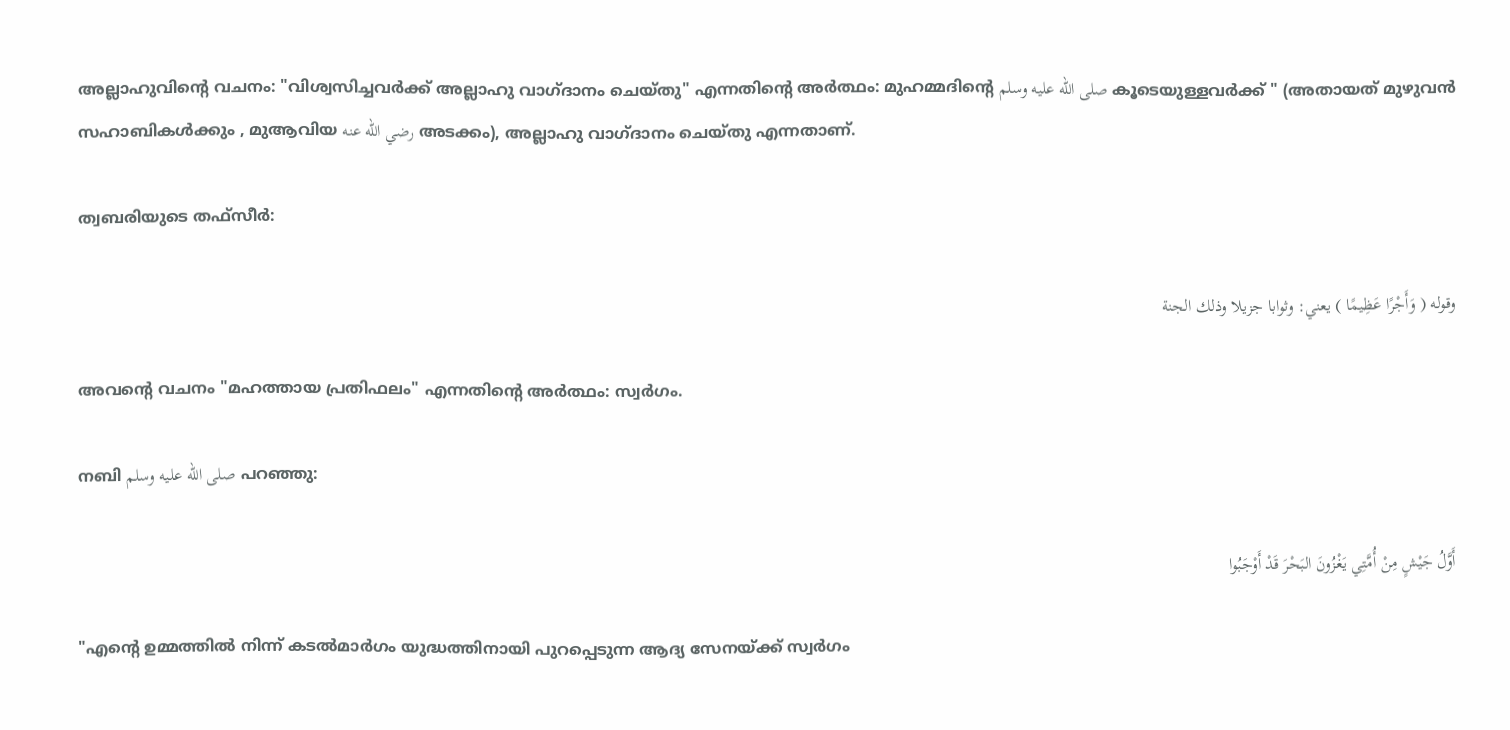അല്ലാഹുവിന്റെ വചനം: "വിശ്വസിച്ചവർക്ക് അല്ലാഹു വാഗ്ദാനം ചെയ്തു" എന്നതിന്റെ അർത്ഥം: മുഹമ്മദിന്റെ صلى الله عليه وسلم കൂടെയുള്ളവർക്ക് " (അതായത് മുഴുവൻ സഹാബികൾക്കും , മുആവിയ رضي الله عنه അടക്കം), അല്ലാഹു വാഗ്ദാനം ചെയ്തു എന്നതാണ്.

ത്വബരിയുടെ തഫ്സീർ:

وقوله ( وَأَجْرًا عَظِيمًا ) يعني: وثوابا جزيلا وذلك الجنة

അവന്റെ വചനം "മഹത്തായ പ്രതിഫലം" എന്നതിന്റെ അർത്ഥം: സ്വർഗം.

നബി صلى الله عليه وسلم പറഞ്ഞു:

أَوَّلُ جَيْشٍ مِنْ أُمَّتِي يَغْزُونَ البَحْرَ قَدْ أَوْجَبُوا

"എന്റെ ഉമ്മത്തിൽ നിന്ന് കടൽമാർഗം യുദ്ധത്തിനായി പുറപ്പെടുന്ന ആദ്യ സേനയ്ക്ക് സ്വർഗം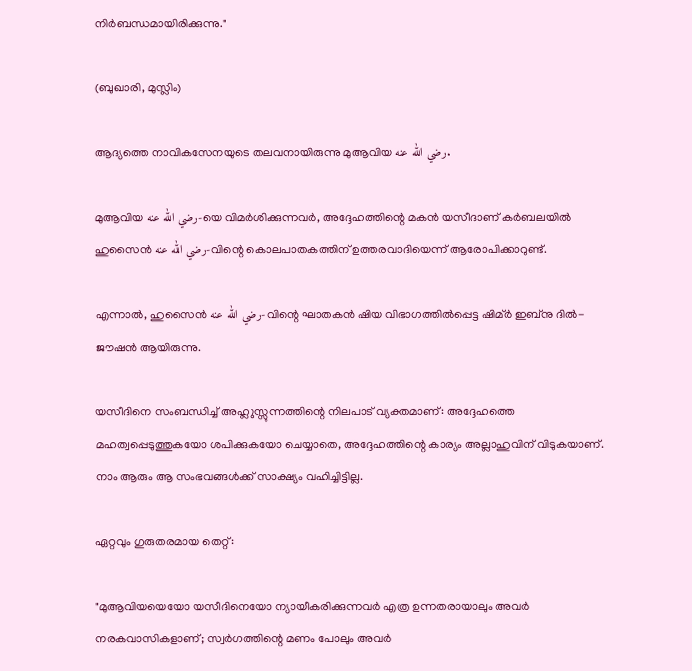നിർബന്ധമായിരിക്കുന്നു."

(ബുഖാരി, മുസ്ലിം)

ആദ്യത്തെ നാവികസേനയുടെ തലവനായിരുന്നു മുആവിയ رضي الله عنه.

മുആവിയ رضي الله عنه-യെ വിമർശിക്കുന്നവർ, അദ്ദേഹത്തിന്റെ മകൻ യസീദാണ് കർബലയിൽ ഹുസൈൻ رضي الله عنه-വിന്റെ കൊലപാതകത്തിന് ഉത്തരവാദിയെന്ന് ആരോപിക്കാറുണ്ട്.

എന്നാൽ, ഹുസൈൻ رضي الله عنه-വിന്റെ ഘാതകൻ ഷിയ വിഭാഗത്തിൽപ്പെട്ട ഷിമ്ർ ഇബ്നു ദിൽ-ജൗഷൻ ആയിരുന്നു.

യസീദിനെ സംബന്ധിച്ച് അഹ്ലുസ്സുന്നത്തിന്റെ നിലപാട് വ്യക്തമാണ്: അദ്ദേഹത്തെ മഹത്വപ്പെടുത്തുകയോ ശപിക്കുകയോ ചെയ്യാതെ, അദ്ദേഹത്തിന്റെ കാര്യം അല്ലാഹുവിന് വിടുകയാണ്. നാം ആരും ആ സംഭവങ്ങൾക്ക് സാക്ഷ്യം വഹിച്ചിട്ടില്ല.

ഏറ്റവും ഗുരുതരമായ തെറ്റ്:

"മുആവിയയെയോ യസീദിനെയോ ന്യായീകരിക്കുന്നവർ എത്ര ഉന്നതരായാലും അവർ നരകവാസികളാണ്; സ്വർഗത്തിന്റെ മണം പോലും അവർ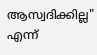ആസ്വദിക്കില്ല" എന്ന്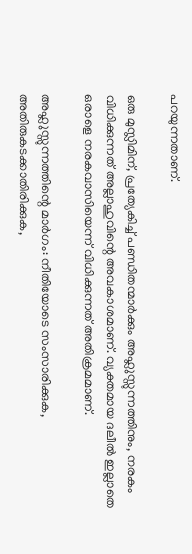പറയുന്നതാണ്.

ഒരു മുസ്ലിമിന്, പ്രത്യേകിച്ച് പണ്ഡിതന്മാർക്കും അഹ്ലുസ്സുന്നത്തിനും, നരകം വിധിക്കുന്നത് അല്ലാഹുവിന്റെ അവകാശമാണ്. വ്യക്തമായ ദലീൽ ഇല്ലാതെ ഒരാളെ നരകവാസിയെന്ന് വിധിക്കുന്നത് അതിക്രമമാണ്.

അഹ്ലുസ്സുന്നത്തിന്റെ മാർഗം: നീതിയോടെ സംസാരിക്കുക, അതിരുകടക്കാതിരിക്കുക,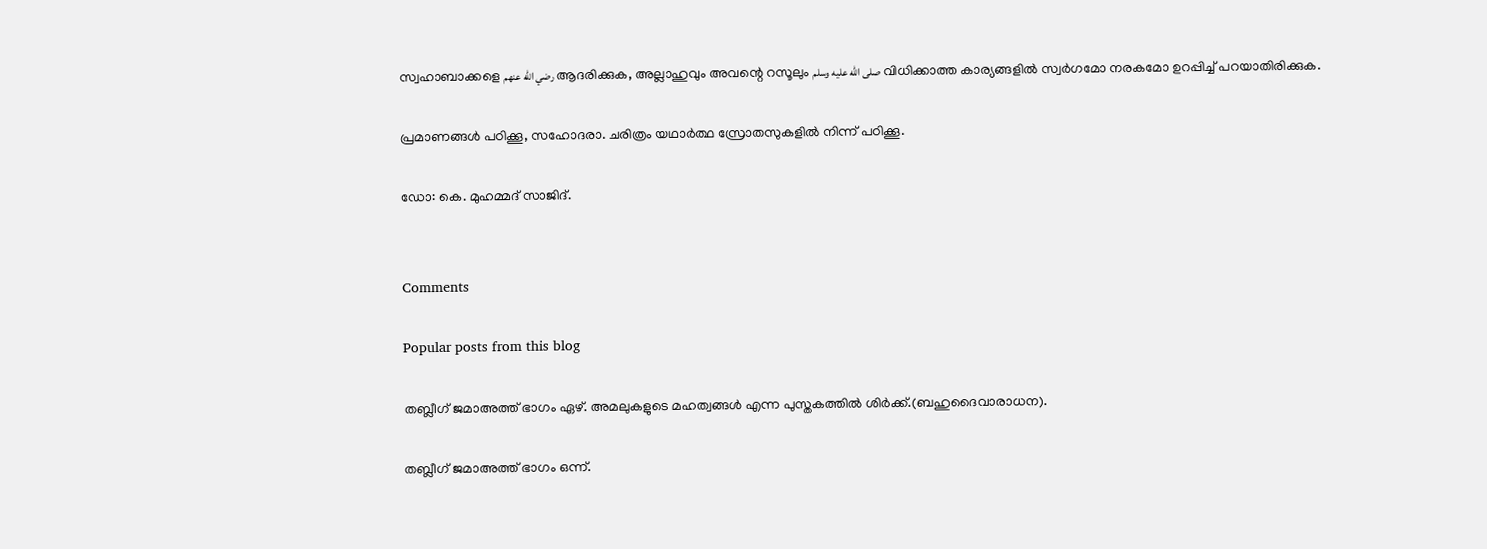സ്വഹാബാക്കളെ رضي الله عنهم ആദരിക്കുക, അല്ലാഹുവും അവന്റെ റസൂലും صلى الله عليه وسلم വിധിക്കാത്ത കാര്യങ്ങളിൽ സ്വർഗമോ നരകമോ ഉറപ്പിച്ച് പറയാതിരിക്കുക.

പ്രമാണങ്ങൾ പഠിക്കൂ, സഹോദരാ. ചരിത്രം യഥാർത്ഥ സ്രോതസുകളിൽ നിന്ന് പഠിക്കൂ.

ഡോ: കെ. മുഹമ്മദ് സാജിദ്.


Comments

Popular posts from this blog

തബ്ലീഗ് ജമാഅത്ത് ഭാഗം ഏഴ്. അമലുകളുടെ മഹത്വങ്ങൾ എന്ന പുസ്തകത്തിൽ ശിർക്ക്.(ബഹുദൈവാരാധന).

തബ്ലീഗ് ജമാഅത്ത് ഭാഗം ഒന്ന്.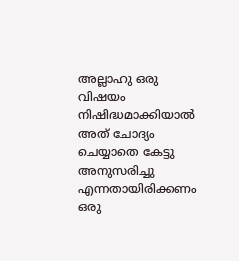അല്ലാഹു ഒരു വിഷയം നിഷിദ്ധമാക്കിയാൽ അത് ചോദ്യം ചെയ്യാതെ കേട്ടു അനുസരിച്ചു എന്നതായിരിക്കണം ഒരു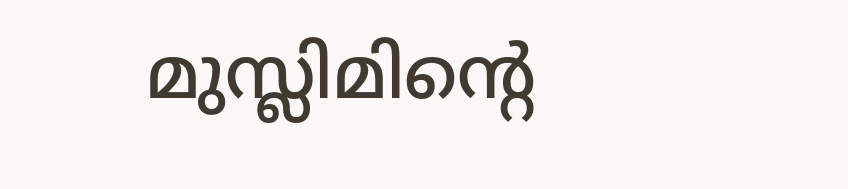മുസ്ലിമിൻ്റെ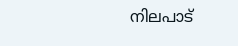നിലപാട്